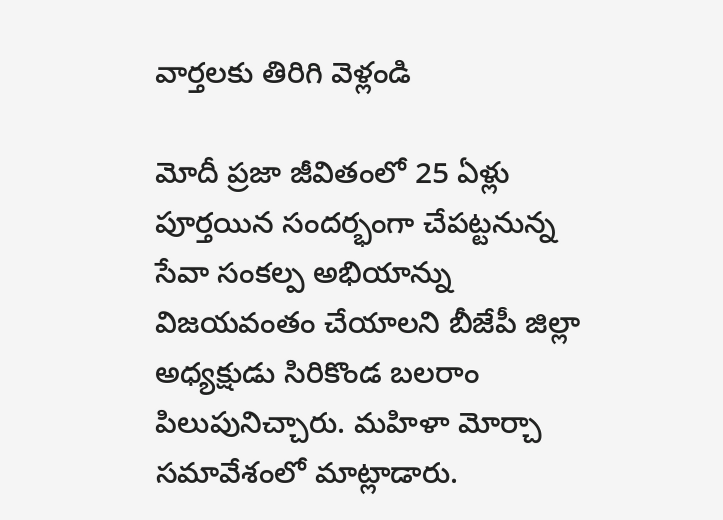వార్తలకు తిరిగి వెళ్లండి

మోదీ ప్రజా జీవితంలో 25 ఏళ్లు పూర్తయిన సందర్భంగా చేపట్టనున్న సేవా సంకల్ప అభియాన్ను విజయవంతం చేయాలని బీజేపీ జిల్లా అధ్యక్షుడు సిరికొండ బలరాం పిలుపునిచ్చారు. మహిళా మోర్చా సమావేశంలో మాట్లాడారు.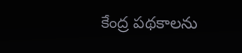కేంద్ర పథకాలను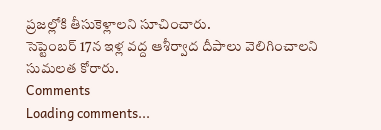ప్రజల్లోకి తీసుకెళ్లాలని సూచించారు.
సెప్టెంబర్ 17న ఇళ్ల వద్ద ఆశీర్వాద దీపాలు వెలిగించాలని సుమలత కోరారు.
Comments
Loading comments...